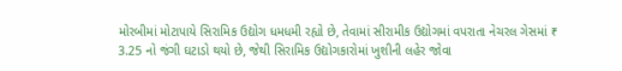મોરબીમાં મોટાપાયે સિરામિક ઉદ્યોગ ધમધમી રહ્યો છે, તેવામાં સીરામીક ઉદ્યોગમાં વપરાતા નેચરલ ગેસમાં ₹ 3.25 નો જંગી ઘટાડો થયો છે, જેથી સિરામિક ઉદ્યોગકારોમાં ખુશીની લહેર જોવા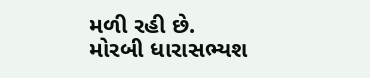મળી રહી છે.
મોરબી ધારાસભ્યશ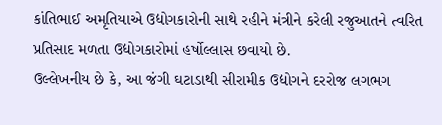કાંતિભાઈ અમૃતિયાએ ઉદ્યોગકારોની સાથે રહીને મંત્રીને કરેલી રજુઆતને ત્વરિત પ્રતિસાદ મળતા ઉદ્યોગકારોમાં હર્ષોલ્લાસ છવાયો છે.
ઉલ્લેખનીય છે કે, આ જંગી ઘટાડાથી સીરામીક ઉદ્યોગને દરરોજ લગભગ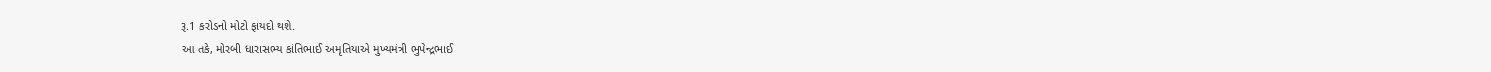રૂ.1 કરોડનો મોટો ફાયદો થશે.
આ તકે, મોરબી ધારાસભ્ય કાંતિભાઈ અમૃતિયાએ મુખ્યમંત્રી ભુપેન્દ્રભાઈ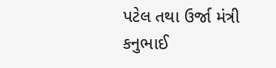પટેલ તથા ઉર્જા મંત્રી કનુભાઈ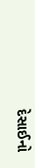દેસાઈનો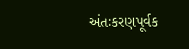અંતઃકરણપૂર્વક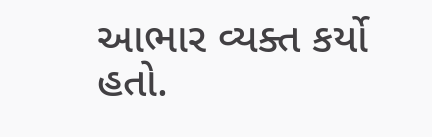આભાર વ્યક્ત કર્યો હતો.